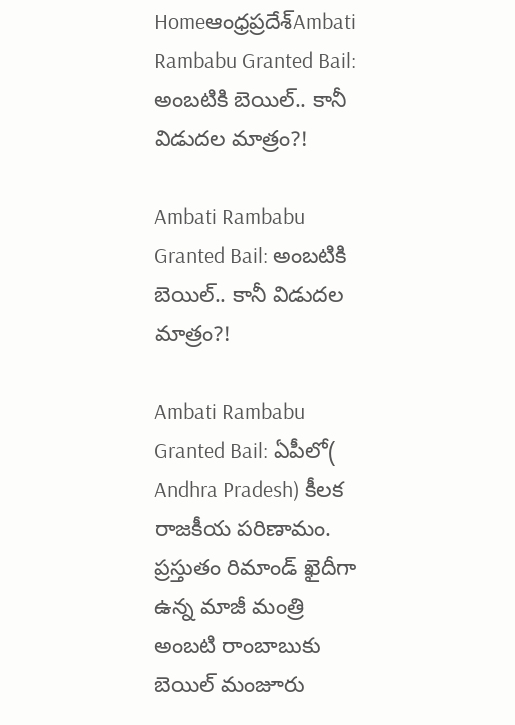Homeఆంధ్రప్రదేశ్‌Ambati Rambabu Granted Bail: అంబటికి బెయిల్.. కానీ విడుదల మాత్రం?!

Ambati Rambabu Granted Bail: అంబటికి బెయిల్.. కానీ విడుదల మాత్రం?!

Ambati Rambabu Granted Bail: ఏపీలో( Andhra Pradesh) కీలక రాజకీయ పరిణామం. ప్రస్తుతం రిమాండ్ ఖైదీగా ఉన్న మాజీ మంత్రి అంబటి రాంబాబుకు బెయిల్ మంజూరు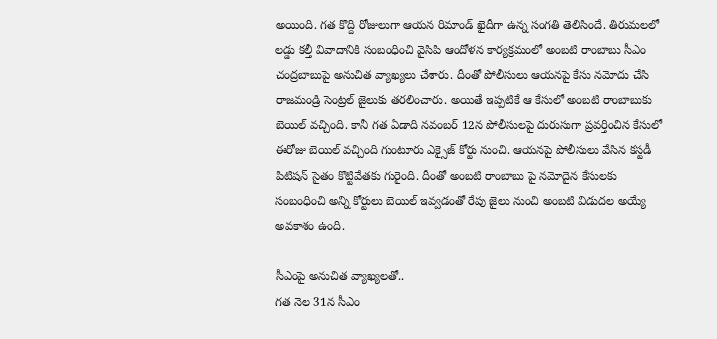అయింది. గత కొద్ది రోజులుగా ఆయన రిమాండ్ ఖైదీగా ఉన్న సంగతి తెలిసిందే. తిరుమలలో లడ్డు కల్తీ వివాదానికి సంబంధించి వైసిపి ఆందోళన కార్యక్రమంలో అంబటి రాంబాబు సీఎం చంద్రబాబుపై అనుచిత వ్యాఖ్యలు చేశారు. దీంతో పోలీసులు ఆయనపై కేసు నమోదు చేసి రాజమండ్రి సెంట్రల్ జైలుకు తరలించారు. అయితే ఇప్పటికే ఆ కేసులో అంబటి రాంబాబుకు బెయిల్ వచ్చింది. కానీ గత ఏడాది నవంబర్ 12న పోలీసులపై దురుసుగా ప్రవర్తించిన కేసులో ఈరోజు బెయిల్ వచ్చింది గుంటూరు ఎక్సైజ్ కోర్టు నుంచి. ఆయనపై పోలీసులు వేసిన కస్టడీ పిటిషన్ సైతం కొట్టివేతకు గురైంది. దీంతో అంబటి రాంబాబు పై నమోదైన కేసులకు సంబంధించి అన్ని కోర్టులు బెయిల్ ఇవ్వడంతో రేపు జైలు నుంచి అంబటి విడుదల అయ్యే అవకాశం ఉంది.

సీఎంపై అనుచిత వ్యాఖ్యలతో..
గత నెల 31న సీఎం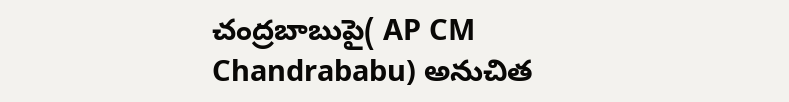చంద్రబాబుపై( AP CM Chandrababu) అనుచిత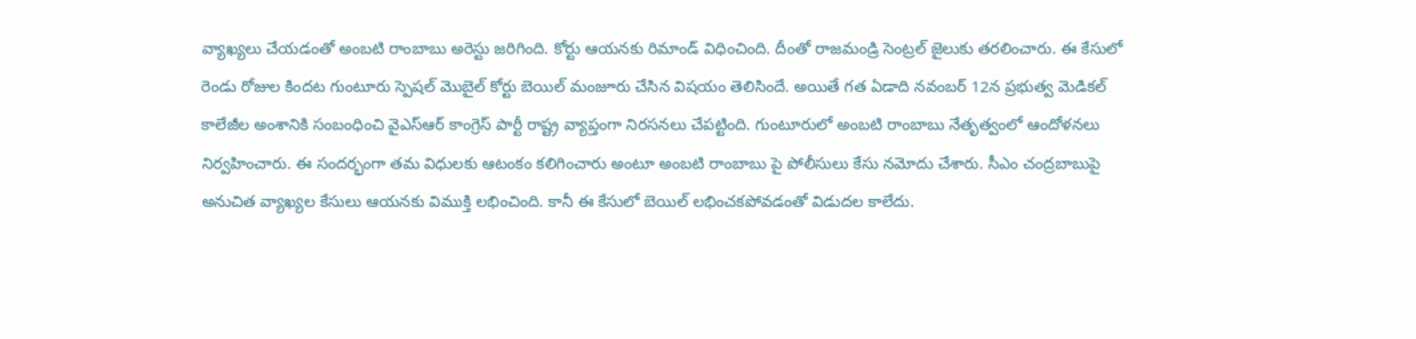వ్యాఖ్యలు చేయడంతో అంబటి రాంబాబు అరెస్టు జరిగింది. కోర్టు ఆయనకు రిమాండ్ విధించింది. దీంతో రాజమండ్రి సెంట్రల్ జైలుకు తరలించారు. ఈ కేసులో రెండు రోజుల కిందట గుంటూరు స్పెషల్ మొబైల్ కోర్టు బెయిల్ మంజూరు చేసిన విషయం తెలిసిందే. అయితే గత ఏడాది నవంబర్ 12న ప్రభుత్వ మెడికల్ కాలేజీల అంశానికి సంబంధించి వైఎస్ఆర్ కాంగ్రెస్ పార్టీ రాష్ట్ర వ్యాప్తంగా నిరసనలు చేపట్టింది. గుంటూరులో అంబటి రాంబాబు నేతృత్వంలో ఆందోళనలు నిర్వహించారు. ఈ సందర్భంగా తమ విధులకు ఆటంకం కలిగించారు అంటూ అంబటి రాంబాబు పై పోలీసులు కేసు నమోదు చేశారు. సీఎం చంద్రబాబుపై అనుచిత వ్యాఖ్యల కేసులు ఆయనకు విముక్తి లభించింది. కానీ ఈ కేసులో బెయిల్ లభించకపోవడంతో విడుదల కాలేదు.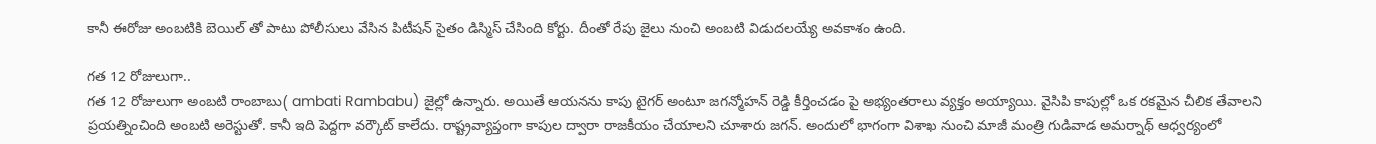కానీ ఈరోజు అంబటికి బెయిల్ తో పాటు పోలీసులు వేసిన పిటీషన్ సైతం డిస్మిస్ చేసింది కోర్టు. దీంతో రేపు జైలు నుంచి అంబటి విడుదలయ్యే అవకాశం ఉంది.

గత 12 రోజులుగా..
గత 12 రోజులుగా అంబటి రాంబాబు( ambati Rambabu) జైల్లో ఉన్నారు. అయితే ఆయనను కాపు టైగర్ అంటూ జగన్మోహన్ రెడ్డి కీర్తించడం పై అభ్యంతరాలు వ్యక్తం అయ్యాయి. వైసిపి కాపుల్లో ఒక రకమైన చీలిక తేవాలని ప్రయత్నించింది అంబటి అరెస్టుతో. కానీ ఇది పెద్దగా వర్కౌట్ కాలేదు. రాష్ట్రవ్యాప్తంగా కాపుల ద్వారా రాజకీయం చేయాలని చూశారు జగన్. అందులో భాగంగా విశాఖ నుంచి మాజీ మంత్రి గుడివాడ అమర్నాథ్ ఆధ్వర్యంలో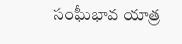సంఘీభావ యాత్ర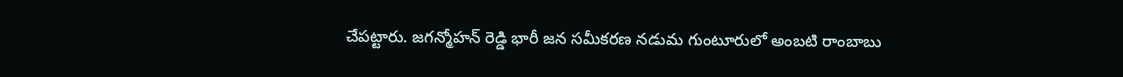చేపట్టారు. జగన్మోహన్ రెడ్డి భారీ జన సమీకరణ నడుమ గుంటూరులో అంబటి రాంబాబు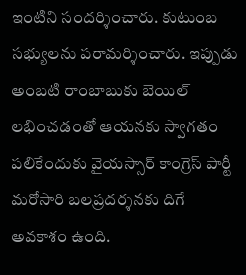ఇంటిని సందర్శించారు. కుటుంబ సభ్యులను పరామర్శించారు. ఇప్పుడు అంబటి రాంబాబుకు బెయిల్ లభించడంతో ఆయనకు స్వాగతం పలికేందుకు వైయస్సార్ కాంగ్రెస్ పార్టీ మరోసారి బలప్రదర్శనకు దిగే అవకాశం ఉంది.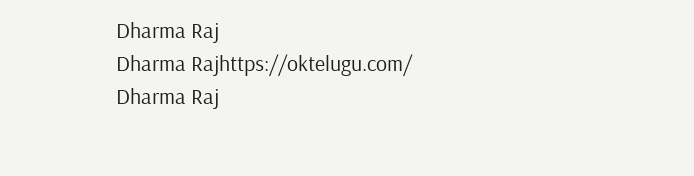Dharma Raj
Dharma Rajhttps://oktelugu.com/
Dharma Raj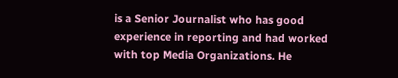is a Senior Journalist who has good experience in reporting and had worked with top Media Organizations. He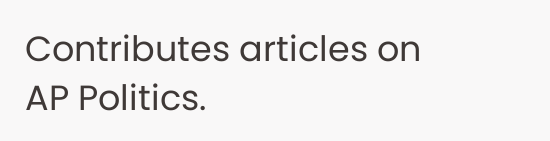Contributes articles on AP Politics.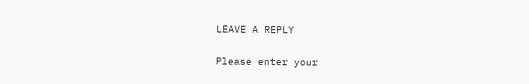LEAVE A REPLY

Please enter your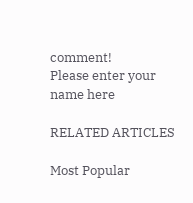comment!
Please enter your name here

RELATED ARTICLES

Most Popular